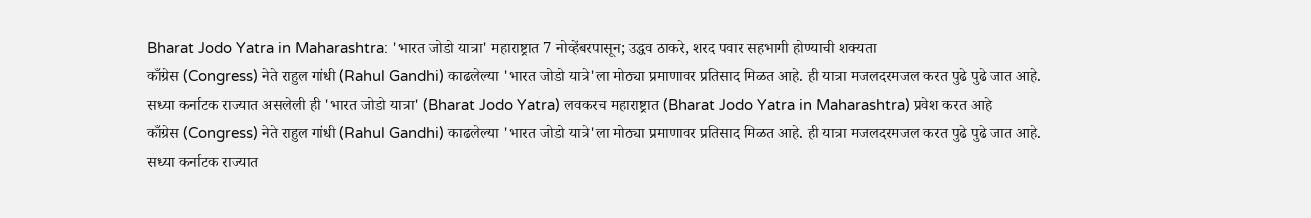Bharat Jodo Yatra in Maharashtra: 'भारत जोडो यात्रा' महाराष्ट्रात 7 नोव्हेंबरपासून; उद्धव ठाकरे, शरद पवार सहभागी होण्याची शक्यता
काँग्रेस (Congress) नेते राहुल गांधी (Rahul Gandhi) काढलेल्या 'भारत जोडो यात्रे'ला मोठ्या प्रमाणावर प्रतिसाद मिळत आहे. ही यात्रा मजलदरमजल करत पुढे पुढे जात आहे. सध्या कर्नाटक राज्यात असलेली ही 'भारत जोडो यात्रा' (Bharat Jodo Yatra) लवकरच महाराष्ट्रात (Bharat Jodo Yatra in Maharashtra) प्रवेश करत आहे
काँग्रेस (Congress) नेते राहुल गांधी (Rahul Gandhi) काढलेल्या 'भारत जोडो यात्रे'ला मोठ्या प्रमाणावर प्रतिसाद मिळत आहे. ही यात्रा मजलदरमजल करत पुढे पुढे जात आहे. सध्या कर्नाटक राज्यात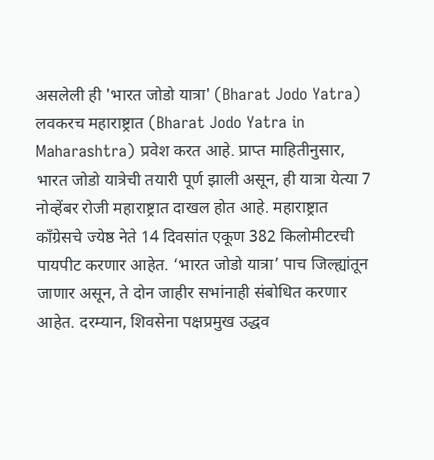असलेली ही 'भारत जोडो यात्रा' (Bharat Jodo Yatra) लवकरच महाराष्ट्रात (Bharat Jodo Yatra in Maharashtra) प्रवेश करत आहे. प्राप्त माहितीनुसार, भारत जोडो यात्रेची तयारी पूर्ण झाली असून, ही यात्रा येत्या 7 नोव्हेंबर रोजी महाराष्ट्रात दाखल होत आहे. महाराष्ट्रात काँग्रेसचे ज्येष्ठ नेते 14 दिवसांत एकूण 382 किलोमीटरची पायपीट करणार आहेत. ‘भारत जोडो यात्रा’ पाच जिल्ह्यांतून जाणार असून, ते दोन जाहीर सभांनाही संबोधित करणार आहेत. दरम्यान, शिवसेना पक्षप्रमुख उद्धव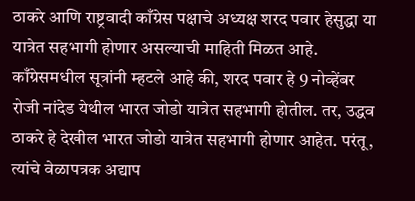ठाकरे आणि राष्ट्रवादी काँग्रेस पक्षाचे अध्यक्ष शरद पवार हेसुद्धा या यात्रेत सहभागी होणार असल्याची माहिती मिळत आहे.
काँग्रेसमधील सूत्रांनी म्हटले आहे की, शरद पवार हे 9 नोव्हेंबर रोजी नांदेड येथील भारत जोडो यात्रेत सहभागी होतील. तर, उद्धव ठाकरे हे देखील भारत जोडो यात्रेत सहभागी होणार आहेत. परंतू, त्यांचे वेळापत्रक अद्याप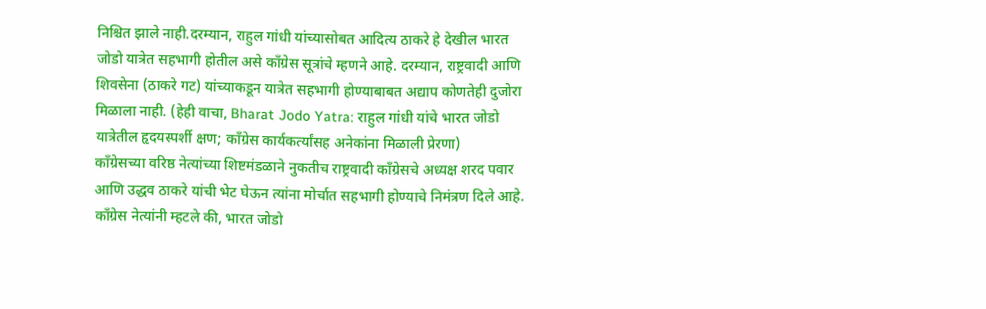निश्चित झाले नाही.दरम्यान, राहुल गांधी यांच्यासोबत आदित्य ठाकरे हे देखील भारत जोडो यात्रेत सहभागी होतील असे काँग्रेस सूत्रांचे म्हणने आहे. दरम्यान, राष्ट्रवादी आणि शिवसेना (ठाकरे गट) यांच्याकडून यात्रेत सहभागी होण्याबाबत अद्याप कोणतेही दुजोरा मिळाला नाही. (हेही वाचा, Bharat Jodo Yatra: राहुल गांधी यांचे भारत जोडो यात्रेतील हृदयस्पर्शी क्षण; काँग्रेस कार्यकर्त्यांसह अनेकांना मिळाली प्रेरणा)
काँग्रेसच्या वरिष्ठ नेत्यांच्या शिष्टमंडळाने नुकतीच राष्ट्रवादी काँग्रेसचे अध्यक्ष शरद पवार आणि उद्धव ठाकरे यांची भेट घेऊन त्यांना मोर्चात सहभागी होण्याचे निमंत्रण दिले आहे.
काँग्रेस नेत्यांनी म्हटले की, भारत जोडो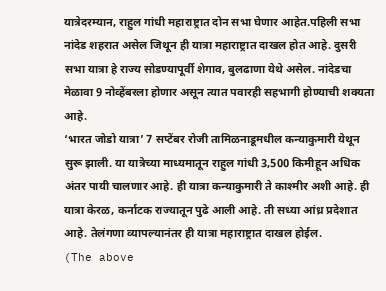यात्रेदरम्यान, राहुल गांधी महाराष्ट्रात दोन सभा घेणार आहेत.पहिली सभा नांदेड शहरात असेल जिथून ही यात्रा महाराष्ट्रात दाखल होत आहे. दुसरी सभा यात्रा हे राज्य सोडण्यापूर्वी शेगाव, बुलढाणा येथे असेल. नांदेडचा मेळावा 9 नोव्हेंबरला होणार असून त्यात पवारही सहभागी होण्याची शक्यता आहे.
‘भारत जोडो यात्रा’ 7 सप्टेंबर रोजी तामिळनाडूमधील कन्याकुमारी येथून सुरू झाली. या यात्रेच्या माध्यमातून राहुल गांधी 3,500 किमीहून अधिक अंतर पायी चालणार आहे. ही यात्रा कन्याकुमारी ते काश्मीर अशी आहे. ही यात्रा केरळ, कर्नाटक राज्यातून पुढे आली आहे. ती सध्या आंध्र प्रदेशात आहे. तेलंगणा व्यापल्यानंतर ही यात्रा महाराष्ट्रात दाखल होईल.
(The above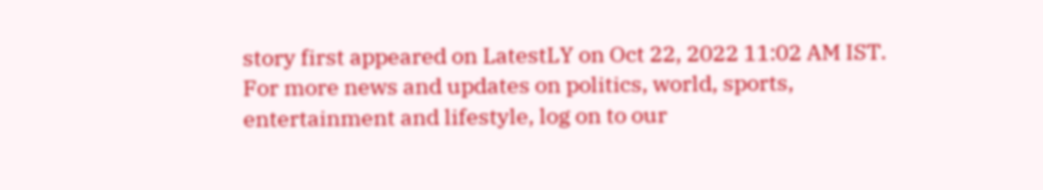story first appeared on LatestLY on Oct 22, 2022 11:02 AM IST. For more news and updates on politics, world, sports, entertainment and lifestyle, log on to our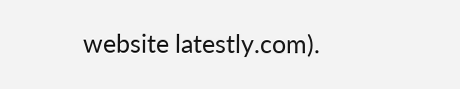website latestly.com).